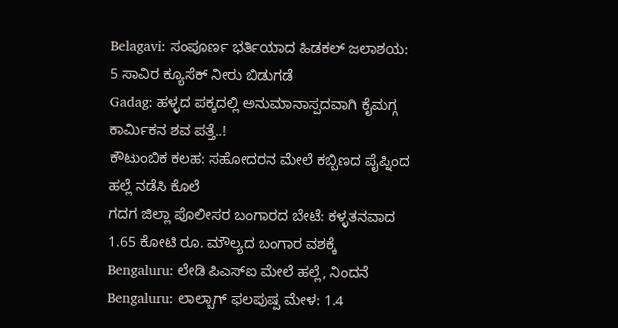Belagavi: ಸಂಪೂರ್ಣ ಭರ್ತಿಯಾದ ಹಿಡಕಲ್ ಜಲಾಶಯ: 5 ಸಾವಿರ ಕ್ಯೂಸೆಕ್ ನೀರು ಬಿಡುಗಡೆ
Gadag: ಹಳ್ಳದ ಪಕ್ಕದಲ್ಲಿ ಅನುಮಾನಾಸ್ಪದವಾಗಿ ಕೈಮಗ್ಗ ಕಾರ್ಮಿಕನ ಶವ ಪತ್ತೆ..!
ಕೌಟುಂಬಿಕ ಕಲಹ: ಸಹೋದರನ ಮೇಲೆ ಕಬ್ಬಿಣದ ಪೈಪ್ನಿಂದ ಹಲ್ಲೆ ನಡೆಸಿ ಕೊಲೆ
ಗದಗ ಜಿಲ್ಲಾ ಪೊಲೀಸರ ಬಂಗಾರದ ಬೇಟೆ: ಕಳ್ಳತನವಾದ 1.65 ಕೋಟಿ ರೂ. ಮೌಲ್ಯದ ಬಂಗಾರ ವಶಕ್ಕೆ
Bengaluru: ಲೇಡಿ ಪಿಎಸ್ಐ ಮೇಲೆ ಹಲ್ಲೆ, ನಿಂದನೆ
Bengaluru: ಲಾಲ್ಬಾಗ್ ಫಲಪುಷ್ಪ ಮೇಳ: 1.4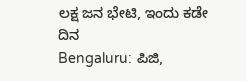ಲಕ್ಷ ಜನ ಭೇಟಿ, ಇಂದು ಕಡೇ ದಿನ
Bengaluru: ಪಿಜಿ,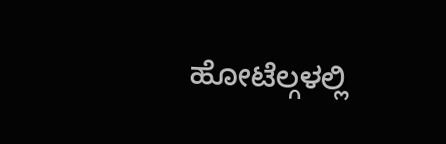ಹೋಟೆಲ್ಗಳಲ್ಲಿ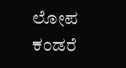ಲೋಪ ಕಂಡರೆ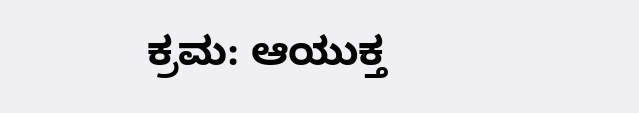ಕ್ರಮ: ಆಯುಕ್ತ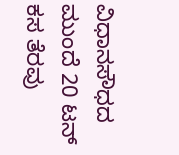ವಿಧಾನಸೌಧದ ಮುಂದೆ 20 ಟನ್ ಕಸ ತೆರವು